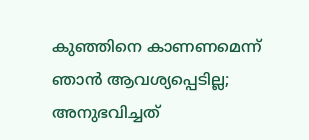കുഞ്ഞിനെ കാണണമെന്ന് ഞാൻ ആവശ്യപ്പെടില്ല; അനുഭവിച്ചത്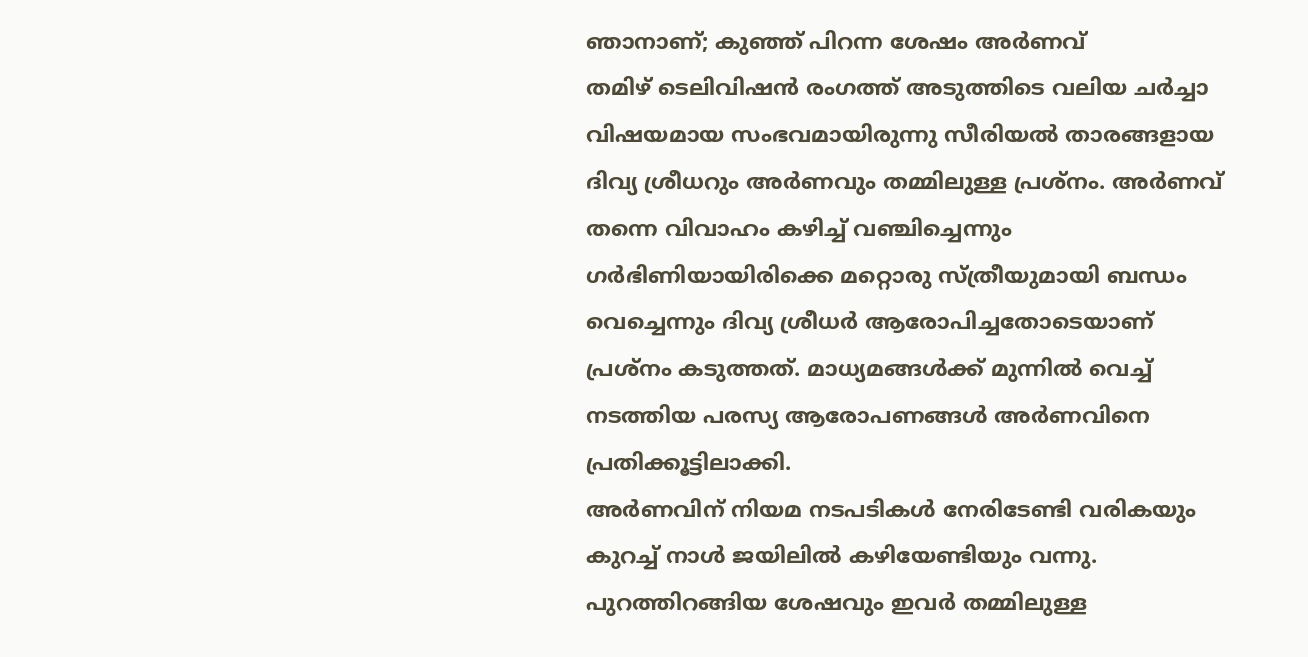ഞാനാണ്; കുഞ്ഞ് പിറന്ന ശേഷം അർണവ്
തമിഴ് ടെലിവിഷൻ രംഗത്ത് അടുത്തിടെ വലിയ ചർച്ചാ വിഷയമായ സംഭവമായിരുന്നു സീരിയൽ താരങ്ങളായ ദിവ്യ ശ്രീധറും അർണവും തമ്മിലുള്ള പ്രശ്നം. അർണവ് തന്നെ വിവാഹം കഴിച്ച് വഞ്ചിച്ചെന്നും ഗർഭിണിയായിരിക്കെ മറ്റൊരു സ്ത്രീയുമായി ബന്ധം വെച്ചെന്നും ദിവ്യ ശ്രീധർ ആരോപിച്ചതോടെയാണ് പ്രശ്നം കടുത്തത്. മാധ്യമങ്ങൾക്ക് മുന്നിൽ വെച്ച് നടത്തിയ പരസ്യ ആരോപണങ്ങൾ അർണവിനെ പ്രതിക്കൂട്ടിലാക്കി.
അർണവിന് നിയമ നടപടികൾ നേരിടേണ്ടി വരികയും കുറച്ച് നാൾ ജയിലിൽ കഴിയേണ്ടിയും വന്നു. പുറത്തിറങ്ങിയ ശേഷവും ഇവർ തമ്മിലുള്ള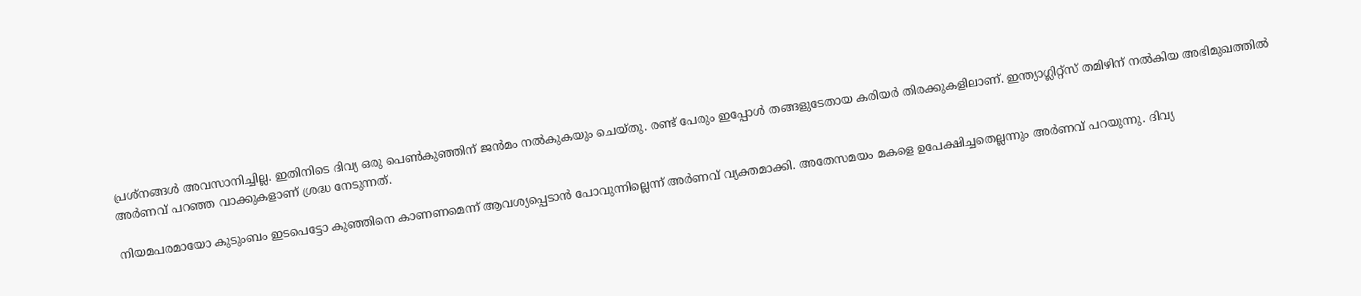പ്രശ്നങ്ങൾ അവസാനിച്ചില്ല. ഇതിനിടെ ദിവ്യ ഒരു പെൺകുഞ്ഞിന് ജൻമം നൽകുകയും ചെയ്തു. രണ്ട് പേരും ഇപ്പോൾ തങ്ങളുടേതായ കരിയർ തിരക്കുകളിലാണ്. ഇന്ത്യാഗ്ലിറ്റ്സ് തമിഴിന് നൽകിയ അഭിമുഖത്തിൽ അർണവ് പറഞ്ഞ വാക്കുകളാണ് ശ്രദ്ധ നേടുന്നത്.

നിയമപരമായോ കുടുംബം ഇടപെട്ടോ കുഞ്ഞിനെ കാണണമെന്ന് ആവശ്യപ്പെടാൻ പോവുന്നില്ലെന്ന് അർണവ് വ്യക്തമാക്കി. അതേസമയം മകളെ ഉപേക്ഷിച്ചതെല്ലന്നും അർണവ് പറയുന്നു. ദിവ്യ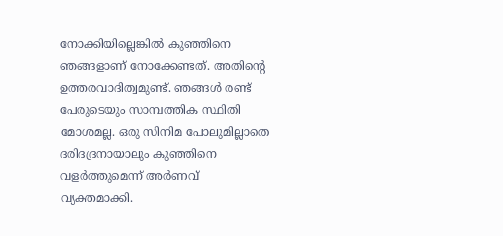നോക്കിയില്ലെങ്കിൽ കുഞ്ഞിനെ ഞങ്ങളാണ് നോക്കേണ്ടത്. അതിന്റെ ഉത്തരവാദിത്വമുണ്ട്. ഞങ്ങൾ രണ്ട് പേരുടെയും സാമ്പത്തിക സ്ഥിതി മോശമല്ല. ഒരു സിനിമ പോലുമില്ലാതെ ദരിദദ്രനായാലും കുഞ്ഞിനെ വളർത്തുമെന്ന് അർണവ് വ്യക്തമാക്കി.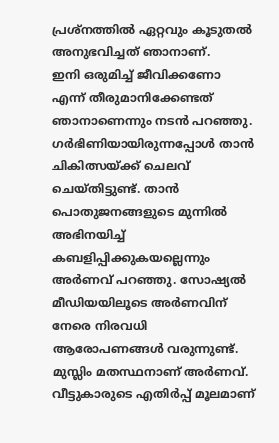പ്രശ്നത്തിൽ ഏറ്റവും കൂടുതൽ അനുഭവിച്ചത് ഞാനാണ്.
ഇനി ഒരുമിച്ച് ജീവിക്കണോ എന്ന് തീരുമാനിക്കേണ്ടത് ഞാനാണെന്നും നടൻ പറഞ്ഞു. ഗർഭിണിയായിരുന്നപ്പോൾ താൻ ചികിത്സയ്ക്ക് ചെലവ് ചെയ്തിട്ടുണ്ട്. താൻ പൊതുജനങ്ങളുടെ മുന്നിൽ അഭിനയിച്ച് കബളിപ്പിക്കുകയല്ലെന്നും അർണവ് പറഞ്ഞു. സോഷ്യൽ മീഡിയയിലൂടെ അർണവിന് നേരെ നിരവധി ആരോപണങ്ങൾ വരുന്നുണ്ട്. മുസ്ലിം മതസ്ഥനാണ് അർണവ്. വീട്ടുകാരുടെ എതിർപ്പ് മൂലമാണ്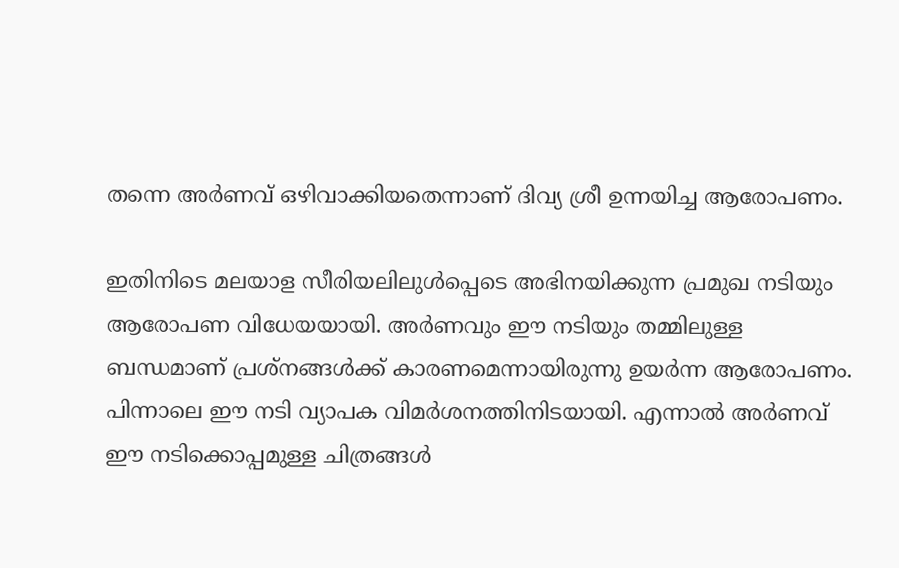തന്നെ അർണവ് ഒഴിവാക്കിയതെന്നാണ് ദിവ്യ ശ്രീ ഉന്നയിച്ച ആരോപണം.

ഇതിനിടെ മലയാള സീരിയലിലുൾപ്പെടെ അഭിനയിക്കുന്ന പ്രമുഖ നടിയും ആരോപണ വിധേയയായി. അർണവും ഈ നടിയും തമ്മിലുള്ള ബന്ധമാണ് പ്രശ്നങ്ങൾക്ക് കാരണമെന്നായിരുന്നു ഉയർന്ന ആരോപണം. പിന്നാലെ ഈ നടി വ്യാപക വിമർശനത്തിനിടയായി. എന്നാൽ അർണവ് ഈ നടിക്കൊപ്പമുള്ള ചിത്രങ്ങൾ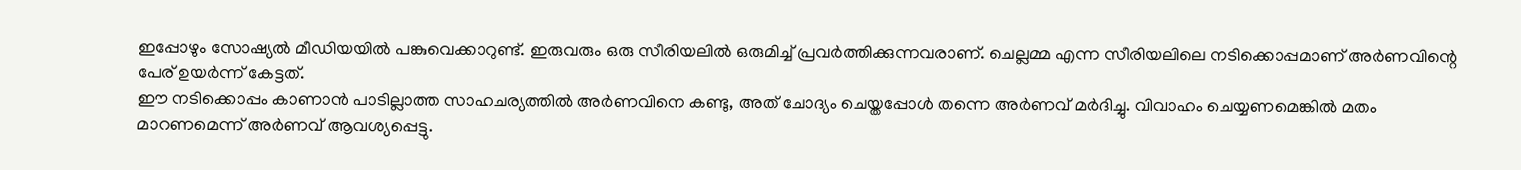ഇപ്പോഴും സോഷ്യൽ മീഡിയയിൽ പങ്കുവെക്കാറുണ്ട്. ഇരുവരും ഒരു സീരിയലിൽ ഒരുമിച്ച് പ്രവർത്തിക്കുന്നവരാണ്. ചെല്ലമ്മ എന്ന സീരിയലിലെ നടിക്കൊപ്പമാണ് അർണവിന്റെ പേര് ഉയർന്ന് കേട്ടത്.
ഈ നടിക്കൊപ്പം കാണാൻ പാടില്ലാത്ത സാഹചര്യത്തിൽ അർണവിനെ കണ്ടു, അത് ചോദ്യം ചെയ്തപ്പോൾ തന്നെ അർണവ് മർദിച്ചു. വിവാഹം ചെയ്യണമെങ്കിൽ മതം മാറണമെന്ന് അർണവ് ആവശ്യപ്പെട്ടു.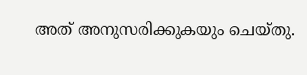അത് അനുസരിക്കുകയും ചെയ്തു.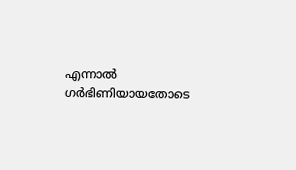എന്നാൽ ഗർഭിണിയായതോടെ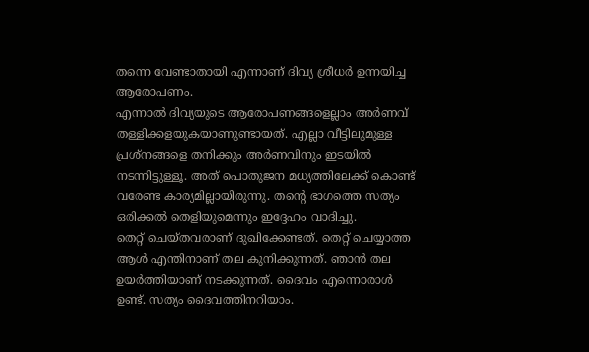തന്നെ വേണ്ടാതായി എന്നാണ് ദിവ്യ ശ്രീധർ ഉന്നയിച്ച ആരോപണം.
എന്നാൽ ദിവ്യയുടെ ആരോപണങ്ങളെല്ലാം അർണവ് തള്ളിക്കളയുകയാണുണ്ടായത്. എല്ലാ വീട്ടിലുമുള്ള പ്രശ്നങ്ങളെ തനിക്കും അർണവിനും ഇടയിൽ നടന്നിട്ടുള്ളൂ. അത് പൊതുജന മധ്യത്തിലേക്ക് കൊണ്ട് വരേണ്ട കാര്യമില്ലായിരുന്നു. തന്റെ ഭാഗത്തെ സത്യം ഒരിക്കൽ തെളിയുമെന്നും ഇദ്ദേഹം വാദിച്ചു.
തെറ്റ് ചെയ്തവരാണ് ദുഖിക്കേണ്ടത്. തെറ്റ് ചെയ്യാത്ത ആൾ എന്തിനാണ് തല കുനിക്കുന്നത്. ഞാൻ തല ഉയർത്തിയാണ് നടക്കുന്നത്. ദൈവം എന്നൊരാൾ ഉണ്ട്. സത്യം ദൈവത്തിനറിയാം.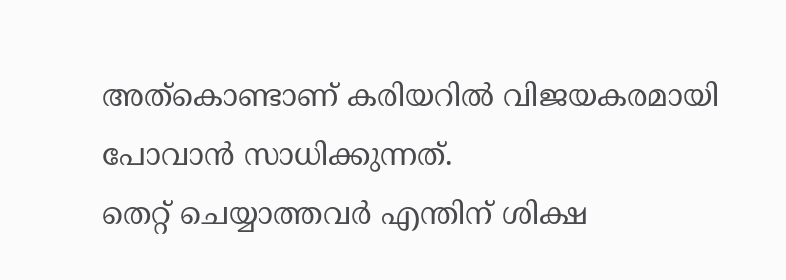അത്കൊണ്ടാണ് കരിയറിൽ വിജയകരമായി പോവാൻ സാധിക്കുന്നത്.
തെറ്റ് ചെയ്യാത്തവർ എന്തിന് ശിക്ഷ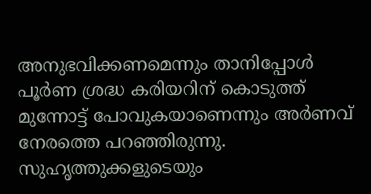അനുഭവിക്കണമെന്നും താനിപ്പോൾ പൂർണ ശ്രദ്ധ കരിയറിന് കൊടുത്ത് മുന്നോട്ട് പോവുകയാണെന്നും അർണവ് നേരത്തെ പറഞ്ഞിരുന്നു. സുഹൃത്തുക്കളുടെയും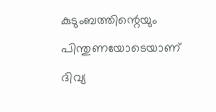കുടുംബത്തിന്റെയും പിന്തുണയോടെയാണ് ദിവ്യ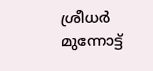ശ്രീധർ മുന്നോട്ട്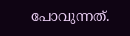പോവുന്നത്.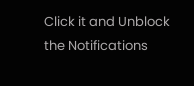Click it and Unblock the Notifications